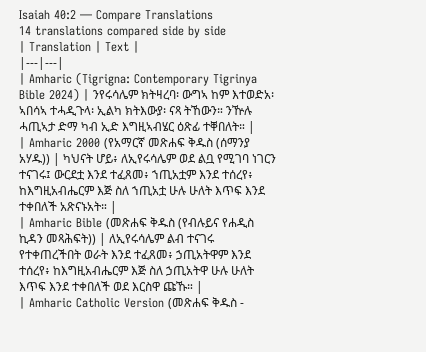Isaiah 40:2 — Compare Translations
14 translations compared side by side
| Translation | Text |
|---|---|
| Amharic (Tigrigna: Contemporary Tigrinya Bible 2024) | ንየሩሳሌም ክትዛረባ፡ ውግኣ ከም እተወድአ፡ ኣበሳኣ ተሓዲጉላ፡ ኢልካ ክትእውያ፡ ናጻ ትኸውን። ንዅሉ ሓጢኣታ ድማ ካብ ኢድ እግዚኣብሄር ዕጽፊ ተቐበለት። |
| Amharic 2000 (የአማርኛ መጽሐፍ ቅዱስ (ሰማንያ አሃዱ)) | ካህናት ሆይ፥ ለኢየሩሳሌም ወደ ልቧ የሚገባ ነገርን ተናገሩ፤ ውርደቷ እንደ ተፈጸመ፥ ኀጢአቷም እንደ ተሰረየ፥ ከእግዚአብሔርም እጅ ስለ ኀጢአቷ ሁሉ ሁለት እጥፍ እንደ ተቀበለች አጽናኑአት። |
| Amharic Bible (መጽሐፍ ቅዱስ (የብሉይና የሐዲስ ኪዳን መጻሕፍት)) | ለኢየሩሳሌም ልብ ተናገሩ የተቀጠረችበት ወራት እንደ ተፈጸመ፥ ኃጢአትዋም እንደ ተሰረየ፥ ከእግዚአብሔርም እጅ ስለ ኃጢአትዋ ሁሉ ሁለት እጥፍ እንደ ተቀበለች ወደ እርስዋ ጩኹ። |
| Amharic Catholic Version (መጽሐፍ ቅዱስ -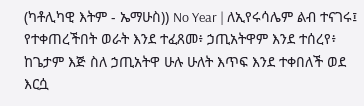(ካቶሊካዊ እትም - ኤማሁስ)) No Year | ለኢየሩሳሌም ልብ ተናገሩ፤ የተቀጠረችበት ወራት እንደ ተፈጸመ፥ ኃጢአትዋም እንደ ተሰረየ፥ ከጌታም እጅ ስለ ኃጢአትዋ ሁሉ ሁለት እጥፍ እንደ ተቀበለች ወደ እርሷ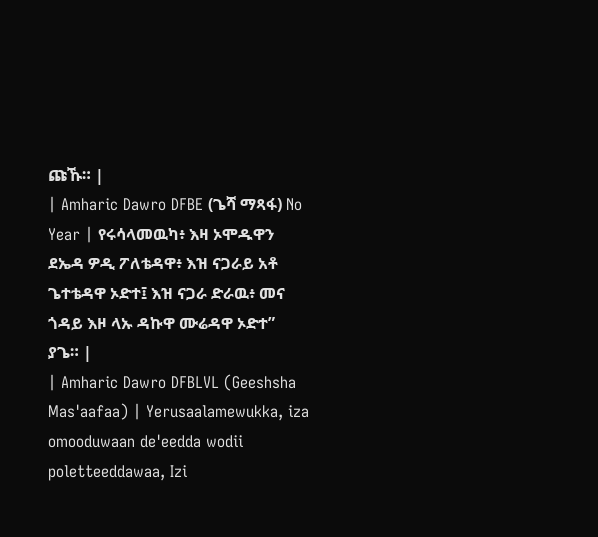ጩኹ። |
| Amharic Dawro DFBE (ጌሻ ማጻፋ) No Year | የሩሳላመዉካ፥ እዛ ኦሞዱዋን ደኤዳ ዎዲ ፖለቴዳዋ፥ እዝ ናጋራይ አቶ ጌተቴዳዋ ኦድተ፤ እዝ ናጋራ ድራዉ፥ መና ጎዳይ እዞ ላኡ ዳኩዋ ሙሬዳዋ ኦድተ” ያጌ። |
| Amharic Dawro DFBLVL (Geeshsha Mas'aafaa) | Yerusaalamewukka, iza omooduwaan de'eedda wodii poletteeddawaa, Izi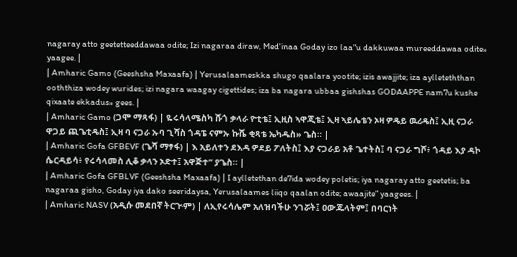nagaray atto geetetteeddawaa odite; Izi nagaraa diraw, Med'inaa Goday izo laa"u dakkuwaa mureeddawaa odite» yaagee. |
| Amharic Gamo (Geeshsha Maxaafa) | Yerusalaameskka shugo qaalara yootite; izis awajjite; iza aylleteththan ooththiza wodey wurides; izi nagara waagay cigettides; iza ba nagara ubbaa gishshas GODAAPPE nam7u kushe qixaate ekkadus» gees. |
| Amharic Gamo (ጋሞ ማጻፋ) | ዬሩሳላሜስካ ሹጎ ቃላራ ዮቲቴ፤ ኢዚስ ኣዋጂቴ፤ ኢዛ ኣይሌቴን ኦዛ ዎዴይ ዉሪዴስ፤ ኢዚ ናጋራ ዋጋይ ጪጌቲዴስ፤ ኢዛ ባ ናጋራ ኡባ ጊሻስ ጎዳፔ ናምኡ ኩሼ ቂጻቴ ኤካዱስ» ጌስ። |
| Amharic Gofa GFBEVF (ጌሻ ማፃፋ) | እ አይለተን ደእዳ ዎደይ ፖለትስ፤ እያ ናጋራይ አቶ ጌተትስ፤ ባ ናጋራ ግሾ፥ ጎዳይ እያ ዳኮ ሴርዳይሳ፥ የሩሳላመስ ሊቆ ቃላን ኦድተ፤ አዋጅተ” ያጌስ። |
| Amharic Gofa GFBLVF (Geeshsha Maxaafa) | I aylletethan de7ida wodey poletis; iya nagaray atto geetetis; ba nagaraa gisho, Goday iya dako seeridaysa, Yerusalaames liiqo qaalan odite; awaajite” yaagees. |
| Amharic NASV (አዲሱ መደበኛ ትርጒም) | ለኢየሩሳሌም አለዝባችሁ ንገሯት፤ ዐውጁላትም፤ በባርነት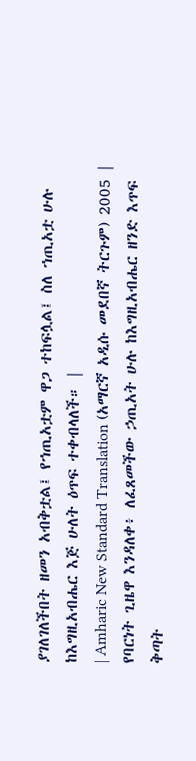ያገለገለችበት ዘመን አብቅቷል፤ የኀጢአቷም ዋጋ ተከፍሏል፤ ስለ ኀጢአቷ ሁሉ ከእግዚአብሔር እጅ ሁለት ዕጥፍ ተቀብላለች። |
| Amharic New Standard Translation (አማርኛ አዲሱ መደበኛ ትርጉም) 2005 | የባርነት ጊዜዋ እንዳለቀ፥ ለፈጸመችው ኃጢአት ሁሉ ከእግዚአብሔር ዘንድ እጥፍ ቅጣት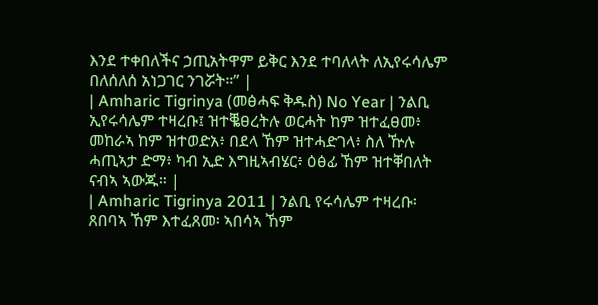እንደ ተቀበለችና ኃጢአትዋም ይቅር እንደ ተባለላት ለኢየሩሳሌም በለሰለሰ አነጋገር ንገሯት።” |
| Amharic Tigrinya (መፅሓፍ ቅዱስ) No Year | ንልቢ ኢየሩሳሌም ተዛረቡ፤ ዝተቘፀረትሉ ወርሓት ከም ዝተፈፀመ፥ መከራኣ ከም ዝተወድአ፥ በደላ ኸም ዝተሓድገላ፥ ስለ ዅሉ ሓጢኣታ ድማ፥ ካብ ኢድ እግዚኣብሄር፥ ዕፅፊ ኸም ዝተቐበለት ናብኣ ኣውጁ። |
| Amharic Tigrinya 2011 | ንልቢ የሩሳሌም ተዛረቡ፡ ጸበባኣ ኸም እተፈጸመ፡ ኣበሳኣ ኸም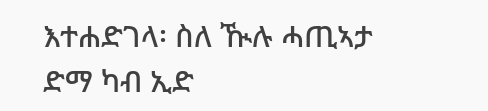እተሐድገላ፡ ስለ ዂሉ ሓጢኣታ ድማ ካብ ኢድ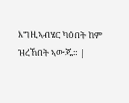እግዚኣብሄር ካዕበት ከም ዝረኸበት ኣውጁ። |